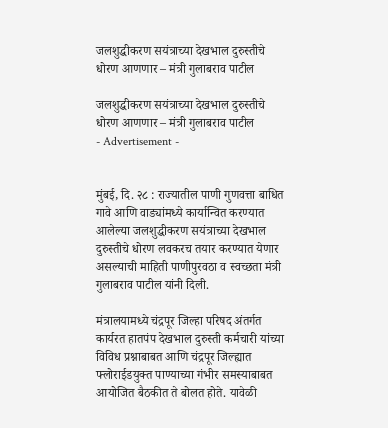जलशुद्धीकरण सयंत्राच्या देखभाल दुरुस्तीचे धोरण आणणार – मंत्री गुलाबराव पाटील

जलशुद्धीकरण सयंत्राच्या देखभाल दुरुस्तीचे धोरण आणणार – मंत्री गुलाबराव पाटील
- Advertisement -


मुंबई, दि. २८ : राज्यातील पाणी गुणवत्ता बाधित गावे आणि वाड्यांमध्ये कार्यान्वित करण्यात आलेल्या जलशुद्धीकरण सयंत्राच्या देखभाल दुरुस्तीचे धोरण लवकरच तयार करण्यात येणार असल्याची माहिती पाणीपुरवठा व स्वच्छता मंत्री गुलाबराव पाटील यांनी दिली.

मंत्रालयामध्ये चंद्रपूर जिल्हा परिषद अंतर्गत कार्यरत हातपंप देखभाल दुरुस्ती कर्मचारी यांच्या विविध प्रश्नाबाबत आणि चंद्रपूर जिल्ह्यात फ्लोराईडयुक्त पाण्याच्या गंभीर समस्याबाबत आयोजित बैठकीत ते बोलत होते. यावेळी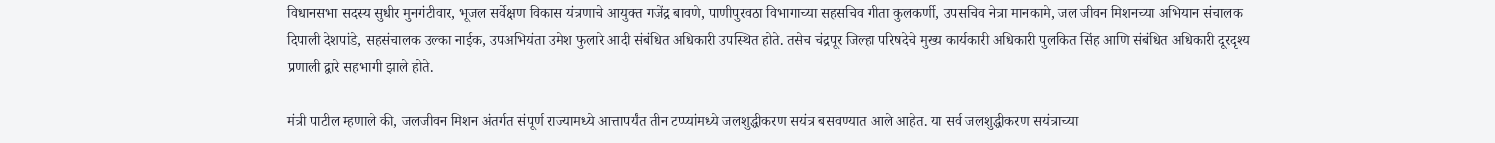विधानसभा सदस्य सुधीर मुनगंटीवार, भूजल सर्वेक्षण विकास यंत्रणाचे आयुक्त गजेंद्र बावणे, पाणीपुरवठा विभागाच्या सहसचिव गीता कुलकर्णी, उपसचिव नेत्रा मानकामे, जल जीवन मिशनच्या अभियान संचालक दिपाली देशपांडे, सहसंचालक उल्का नाईक, उपअभियंता उमेश फुलारे आदी संबंधित अधिकारी उपस्थित होते. तसेच चंद्रपूर जिल्हा परिषदेचे मुख्य कार्यकारी अधिकारी पुलकित सिंह आणि संबंधित अधिकारी दूरदृश्य प्रणाली द्वारे सहभागी झाले होते.

मंत्री पाटील म्हणाले की, जलजीवन मिशन अंतर्गत संपूर्ण राज्यामध्ये आत्तापर्यंत तीन टप्प्यांमध्ये जलशुद्धीकरण सयंत्र बसवण्यात आले आहेत. या सर्व जलशुद्धीकरण सयंत्राच्या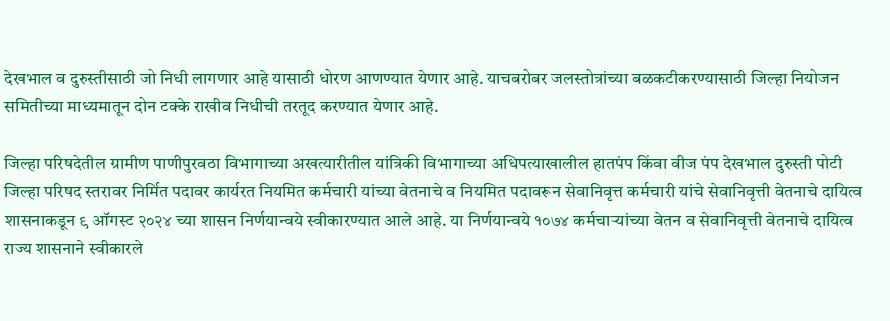देखभाल व दुरुस्तीसाठी जो निधी लागणार आहे यासाठी धोरण आणण्यात येणार आहे. याचबरोबर जलस्तोत्रांच्या बळकटीकरण्यासाठी जिल्हा नियोजन समितीच्या माध्यमातून दोन टक्के राखीव निधीची तरतूद करण्यात येणार आहे.

जिल्हा परिषदेतील ग्रामीण पाणीपुरवठा विभागाच्या अखत्यारीतील यांत्रिकी विभागाच्या अधिपत्याखालील हातपंप किंवा वीज पंप देखभाल दुरुस्ती पोटी जिल्हा परिषद स्तरावर निर्मित पदावर कार्यरत नियमित कर्मचारी यांच्या वेतनाचे व नियमित पदावरून सेवानिवृत्त कर्मचारी यांचे सेवानिवृत्ती वेतनाचे दायित्व शासनाकडून ९ ऑगस्ट २०२४ च्या शासन निर्णयान्वये स्वीकारण्यात आले आहे. या निर्णयान्वये १०७४ कर्मचाऱ्यांच्या वेतन व सेवानिवृत्ती वेतनाचे दायित्व राज्य शासनाने स्वीकारले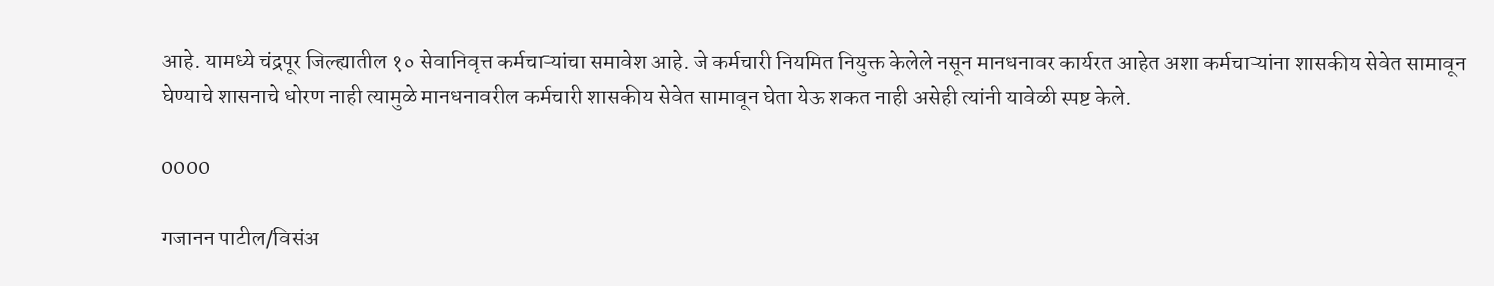आहे. यामध्ये चंद्रपूर जिल्ह्यातील १० सेवानिवृत्त कर्मचाऱ्यांचा समावेश आहे. जे कर्मचारी नियमित नियुक्त केलेले नसून मानधनावर कार्यरत आहेत अशा कर्मचाऱ्यांना शासकीय सेवेत सामावून घेण्याचे शासनाचे धोरण नाही त्यामुळे मानधनावरील कर्मचारी शासकीय सेवेत सामावून घेता येऊ शकत नाही असेही त्यांनी यावेळी स्पष्ट केले.

0000

गजानन पाटील/विसंअ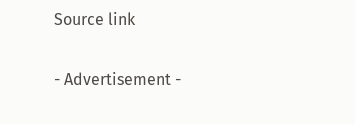Source link

- Advertisement -